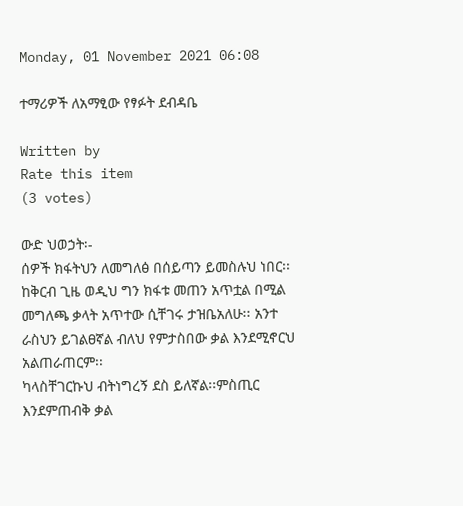Monday, 01 November 2021 06:08

ተማሪዎች ለአማፂው የፃፉት ደብዳቤ

Written by
Rate this item
(3 votes)

ውድ ህወኃት፡-
ሰዎች ክፋትህን ለመግለፅ በሰይጣን ይመስሉህ ነበር፡፡ ከቅርብ ጊዜ ወዲህ ግን ክፋቱ መጠን አጥቷል በሚል መግለጫ ቃላት አጥተው ሲቸገሩ ታዝቤአለሁ፡፡ አንተ ራስህን ይገልፀኛል ብለህ የምታስበው ቃል እንደሚኖርህ አልጠራጠርም፡፡
ካላስቸገርኩህ ብትነግረኝ ደስ ይለኛል፡፡ምስጢር እንደምጠብቅ ቃል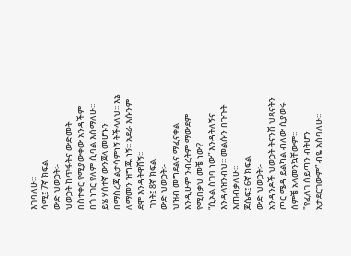እገባለሁ፡፡
ሳሚ፤ 7ኛ ክፍል
ውድ ህወኃት፡-
ህወኃት ከጥፋትና ውድመት በስተቀር የሚያውቀው አንዳችም በጎ ነገር የለም ሲባል እሰማለሁ፡፡
ይሄ ሃሰተኛ ውንጀላ መሆኑን በማስረጃ ልታሳምነኝ ትችላለህ፡፡ እኔ ለማመን ዝግጁ ነኝ፡፡ አደራ እሱንም ደሞ እንዳትዋሸኝ፡፡
 ገነት፤ 8ኛ ክፍል
ውድ ህወኃት፡-
ህዝብ መግደልና ማፈናቀል እንዲሁም ንብረትም ማውደም የሚበቃህ መቼ ነው?
“ሲኦል ስገባ ነው” እንዳትለኝና እንዳላዝንብህ፡፡ መልሱን በጉጉት እጠብቃለሁ፡፡
ጆሴፍ፤ 6ኛ ክፍል
ውድ ህወኃት፡-
አንዳንዶች ህወኃት ትናንሽ ህጻናትን ጦር ሜዳ ይልካል ብለው ሲያወሩ ሰምቼ አላመንኳቸውም፡፡
"የፈለገ ሰይጣን ብትሆን አታደርገውም” ብዬ አስባለሁ፡፡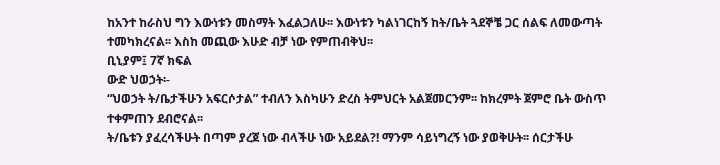ከአንተ ከራስህ ግን እውነቱን መስማት እፈልጋለሁ፡፡ እውነቱን ካልነገርከኝ ከት/ቤት ጓደኞቼ ጋር ሰልፍ ለመውጣት ተመካክረናል፡፡ እስከ መጪው እሁድ ብቻ ነው የምጠብቅህ፡፡
ቢኒያም፤ 7ኛ ክፍል
ውድ ህወኃት፡-
“ህወኃት ት/ቤታችሁን አፍርሶታል” ተብለን እስካሁን ድረስ ትምህርት አልጀመርንም፡፡ ከክረምት ጀምሮ ቤት ውስጥ ተቀምጠን ደብሮናል፡፡
ት/ቤቱን ያፈረሳችሁት በጣም ያረጀ ነው ብላችሁ ነው አይደል?! ማንም ሳይነግረኝ ነው ያወቅሁት፡፡ ሰርታችሁ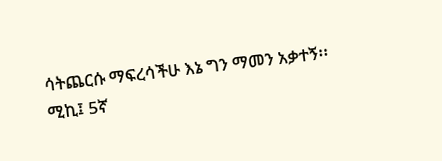ሳትጨርሱ ማፍረሳችሁ እኔ ግን ማመን አቃተኝ፡፡
ሚኪ፤ 5ኛ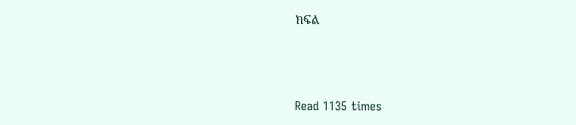ክፍል



Read 1135 times